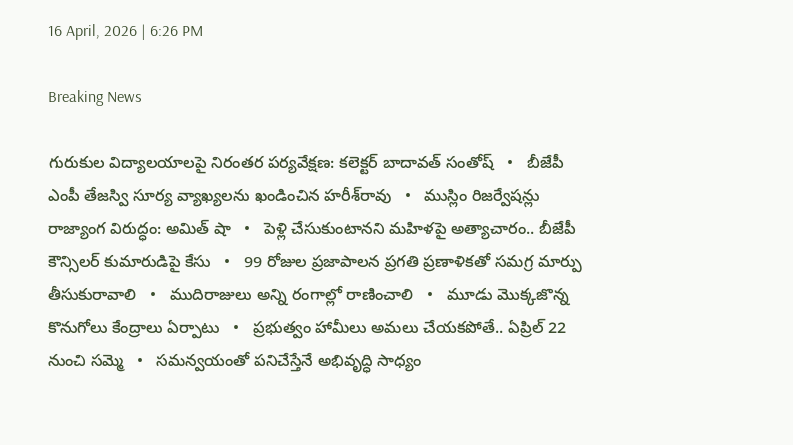16 April, 2026 | 6:26 PM

Breaking News

గురుకుల విద్యాలయాలపై నిరంతర పర్యవేక్షణ: కలెక్టర్ బాదావత్ సంతోష్   •   బీజేపీ ఎంపీ తేజస్వి సూర్య వ్యాఖ్యలను ఖండించిన హరీశ్‌రావు   •   ముస్లిం రిజర్వేషన్లు రాజ్యాంగ విరుద్ధం: అమిత్ షా   •   పెళ్లి చేసుకుంటానని మహిళపై అత్యాచారం.. బీజేపీ కౌన్సిలర్ కుమారుడిపై కేసు   •   99 రోజుల ప్రజాపాలన ప్రగతి ప్రణాళికతో సమగ్ర మార్పు తీసుకురావాలి   •   ముదిరాజులు అన్ని రంగాల్లో రాణించాలి   •   మూడు మొక్కజొన్న కొనుగోలు కేంద్రాలు ఏర్పాటు   •   ప్రభుత్వం హామీలు అమలు చేయకపోతే.. ఏప్రిల్ 22 నుంచి సమ్మె   •   సమన్వయంతో పనిచేస్తేనే అభివృద్ధి సాధ్యం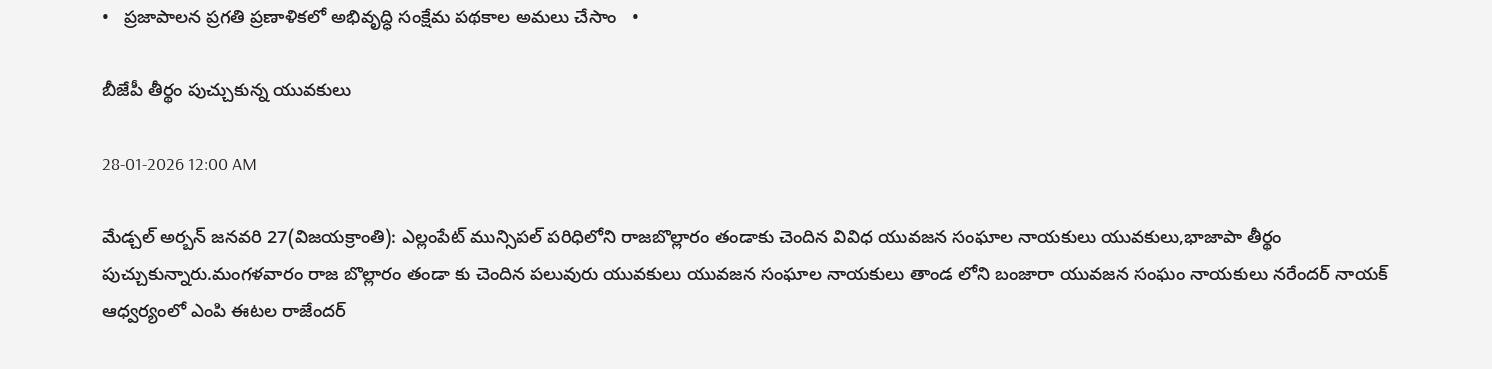•   ప్రజాపాలన ప్రగతి ప్రణాళికలో అభివృద్ధి సంక్షేమ పథకాల అమలు చేసాం   •

బీజేపీ తీర్థం పుచ్చుకున్న యువకులు

28-01-2026 12:00 AM

మేడ్చల్ అర్బన్ జనవరి 27(విజయక్రాంతి): ఎల్లంపేట్ మున్సిపల్ పరిధిలోని రాజబొల్లారం తండాకు చెందిన వివిధ యువజన సంఘాల నాయకులు యువకులు,భాజాపా తీర్థం పుచ్చుకున్నారు.మంగళవారం రాజ బొల్లారం తండా కు చెందిన పలువురు యువకులు యువజన సంఘాల నాయకులు తాండ లోని బంజారా యువజన సంఘం నాయకులు నరేందర్ నాయక్ ఆధ్వర్యంలో ఎంపి ఈటల రాజేందర్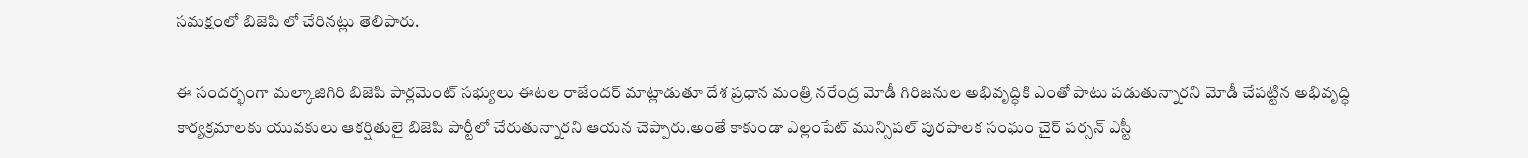సమక్షంలో బిజెపి లో చేరినట్లు తెలిపారు.

ఈ సందర్భంగా మల్కాజిగిరి బిజెపి పార్లమెంట్ సభ్యులు ఈటల రాజేందర్ మాట్లాడుతూ దేశ ప్రధాన మంత్రి నరేంద్ర మోడీ గిరిజనుల అభివృద్ధికి ఎంతో పాటు పడుతున్నారని మోడీ చేపట్టిన అభివృద్ధి కార్యక్రమాలకు యువకులు ఆకర్షితులై బిజెపి పార్టీలో చేరుతున్నారని ఆయన చెప్పారు.అంతే కాకుండా ఎల్లంపేట్ మున్సిపల్ పురపాలక సంఘం చైర్ పర్సన్ ఎస్టీ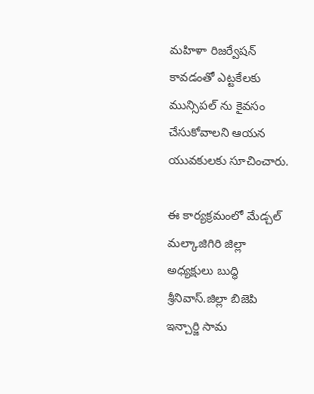మహిళా రిజర్వేషన్ కావడంతో ఎట్టకేలకు మున్సిపల్ ను కైవసం చేసుకోవాలని ఆయన యువకులకు సూచించారు.

ఈ కార్యక్రమంలో మేడ్చల్ మల్కాజిగిరి జిల్లా అధ్యక్షులు బుద్ధి శ్రీనివాస్.జిల్లా బిజెపి ఇన్చార్జి సామ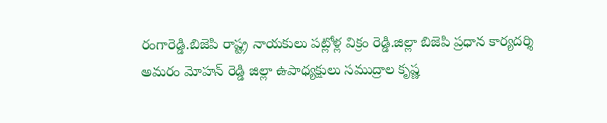రంగారెడ్డి.బిజెపి రాష్ట్ర నాయకులు పట్లోళ్ల విక్రం రెడ్డి.జిల్లా బిజెపి ప్రధాన కార్యదర్శి అమరం మోహన్ రెడ్డి జిల్లా ఉపాధ్యక్షులు సముద్రాల కృష్ణ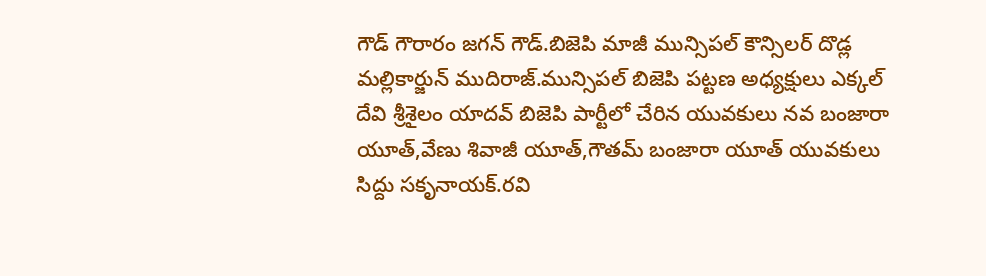గౌడ్ గౌరారం జగన్ గౌడ్.బిజెపి మాజీ మున్సిపల్ కౌన్సిలర్ దొడ్ల మల్లికార్జున్ ముదిరాజ్.మున్సిపల్ బిజెపి పట్టణ అధ్యక్షులు ఎక్కల్ దేవి శ్రీశైలం యాదవ్ బిజెపి పార్టీలో చేరిన యువకులు నవ బంజారా యూత్,వేణు శివాజీ యూత్,గౌతమ్ బంజారా యూత్ యువకులు సిద్దు సకృనాయక్.రవి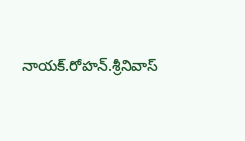నాయక్.రోహన్.శ్రీనివాస్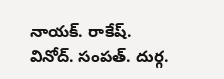నాయక్. రాకేష్. వినోద్. సంపత్. దుర్గ.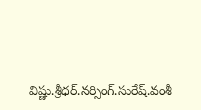విష్ణు.శ్రీధర్.నర్సింగ్.సురేష్.వంశీ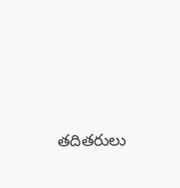తదితరులు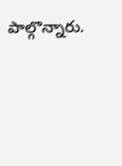పాల్గొన్నారు.